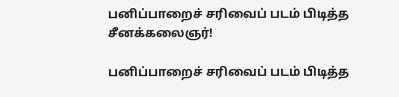பனிப்பாறைச் சரிவைப் படம் பிடித்த சீனக்கலைஞர்!

பனிப்பாறைச் சரிவைப் படம் பிடித்த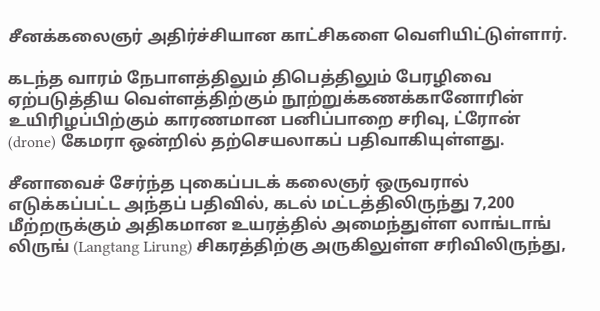சீனக்கலைஞர் அதிர்ச்சியான காட்சிகளை வெளியிட்டுள்ளார்.

கடந்த வாரம் நேபாளத்திலும் திபெத்திலும் பேரழிவை ஏற்படுத்திய வெள்ளத்திற்கும் நூற்றுக்கணக்கானோரின் உயிரிழப்பிற்கும் காரணமான பனிப்பாறை சரிவு, ட்ரோன் (drone) கேமரா ஒன்றில் தற்செயலாகப் பதிவாகியுள்ளது.

சீனாவைச் சேர்ந்த புகைப்படக் கலைஞர் ஒருவரால் எடுக்கப்பட்ட அந்தப் பதிவில், கடல் மட்டத்திலிருந்து 7,200 மீற்றருக்கும் அதிகமான உயரத்தில் அமைந்துள்ள லாங்டாங் லிருங் (Langtang Lirung) சிகரத்திற்கு அருகிலுள்ள சரிவிலிருந்து,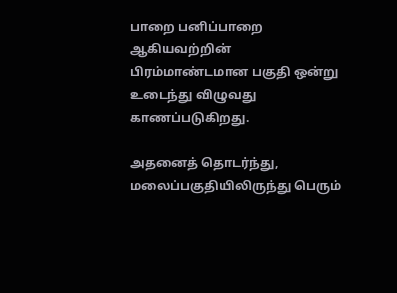பாறை பனிப்பாறை ஆகியவற்றின் பிரம்மாண்டமான பகுதி ஒன்று உடைந்து விழுவது காணப்படுகிறது.

அதனைத் தொடர்ந்து, மலைப்பகுதியிலிருந்து பெரும்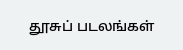தூசுப் படலங்கள்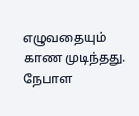எழுவதையும் காண முடிந்தது. நேபாள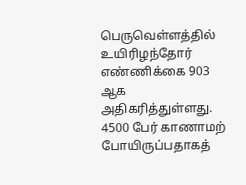பெருவெள்ளத்தில் உயிரிழந்தோர் எண்ணிக்கை 903 ஆக அதிகரித்துள்ளது. 4500 பேர் காணாமற் போயிருப்பதாகத்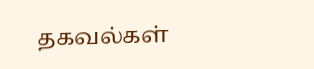தகவல்கள்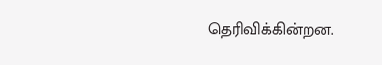தெரிவிக்கின்றன.